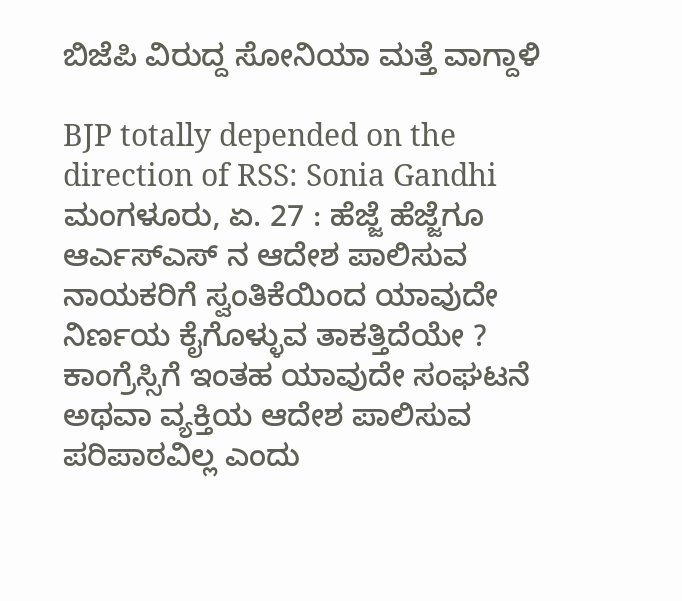ಬಿಜೆಪಿ ವಿರುದ್ದ ಸೋನಿಯಾ ಮತ್ತೆ ವಾಗ್ದಾಳಿ

BJP totally depended on the direction of RSS: Sonia Gandhi
ಮಂಗಳೂರು, ಏ. 27 : ಹೆಜ್ಜೆ ಹೆಜ್ಜೆಗೂ ಆರ್ಎಸ್ಎಸ್ ನ ಆದೇಶ ಪಾಲಿಸುವ ನಾಯಕರಿಗೆ ಸ್ವಂತಿಕೆಯಿಂದ ಯಾವುದೇ ನಿರ್ಣಯ ಕೈಗೊಳ್ಳುವ ತಾಕತ್ತಿದೆಯೇ ? ಕಾಂಗ್ರೆಸ್ಸಿಗೆ ಇಂತಹ ಯಾವುದೇ ಸಂಘಟನೆ ಅಥವಾ ವ್ಯಕ್ತಿಯ ಆದೇಶ ಪಾಲಿಸುವ ಪರಿಪಾಠವಿಲ್ಲ ಎಂದು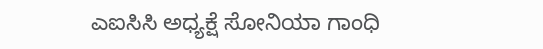ಎಐಸಿಸಿ ಅಧ್ಯಕ್ಷೆ ಸೋನಿಯಾ ಗಾಂಧಿ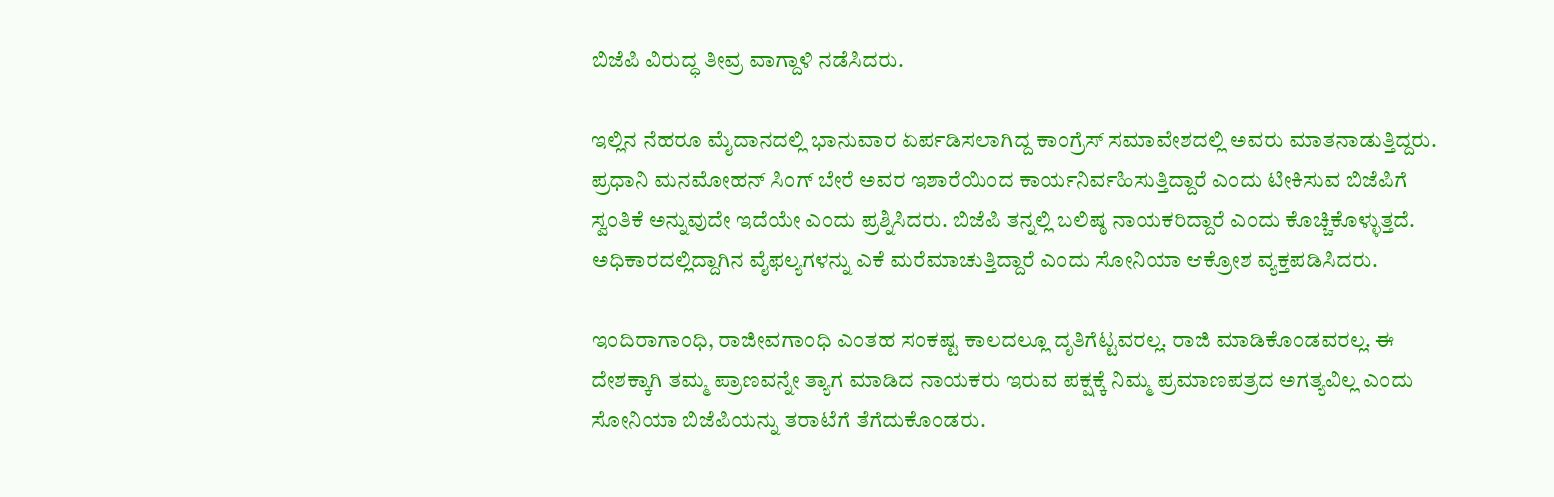ಬಿಜೆಪಿ ವಿರುದ್ಧ ತೀವ್ರ ವಾಗ್ದಾಳಿ ನಡೆಸಿದರು.

ಇಲ್ಲಿನ ನೆಹರೂ ಮೈದಾನದಲ್ಲಿ ಭಾನುವಾರ ಏರ್ಪಡಿಸಲಾಗಿದ್ದ ಕಾಂಗ್ರೆಸ್ ಸಮಾವೇಶದಲ್ಲಿ ಅವರು ಮಾತನಾಡುತ್ತಿದ್ದರು. ಪ್ರಧಾನಿ ಮನಮೋಹನ್ ಸಿಂಗ್ ಬೇರೆ ಅವರ ಇಶಾರೆಯಿಂದ ಕಾರ್ಯನಿರ್ವಹಿಸುತ್ತಿದ್ದಾರೆ ಎಂದು ಟೀಕಿಸುವ ಬಿಜೆಪಿಗೆ ಸ್ವಂತಿಕೆ ಅನ್ನುವುದೇ ಇದೆಯೇ ಎಂದು ಪ್ರಶ್ನಿಸಿದರು. ಬಿಜೆಪಿ ತನ್ನಲ್ಲಿ ಬಲಿಷ್ಠ ನಾಯಕರಿದ್ದಾರೆ ಎಂದು ಕೊಚ್ಚಿಕೊಳ್ಳುತ್ತದೆ. ಅಧಿಕಾರದಲ್ಲಿದ್ದಾಗಿನ ವೈಫಲ್ಯಗಳನ್ನು ಎಕೆ ಮರೆಮಾಚುತ್ತಿದ್ದಾರೆ ಎಂದು ಸೋನಿಯಾ ಆಕ್ರೋಶ ವ್ಯಕ್ತಪಡಿಸಿದರು.

ಇಂದಿರಾಗಾಂಧಿ, ರಾಜೀವಗಾಂಧಿ ಎಂತಹ ಸಂಕಷ್ಟ ಕಾಲದಲ್ಲೂ ದೃತಿಗೆಟ್ಟವರಲ್ಲ. ರಾಜಿ ಮಾಡಿಕೊಂಡವರಲ್ಲ. ಈ ದೇಶಕ್ಕಾಗಿ ತಮ್ಮ ಪ್ರಾಣವನ್ನೇ ತ್ಯಾಗ ಮಾಡಿದ ನಾಯಕರು ಇರುವ ಪಕ್ಷಕ್ಕೆ ನಿಮ್ಮ ಪ್ರಮಾಣಪತ್ರದ ಅಗತ್ಯವಿಲ್ಲ ಎಂದು ಸೋನಿಯಾ ಬಿಜೆಪಿಯನ್ನು ತರಾಟೆಗೆ ತೆಗೆದುಕೊಂಡರು.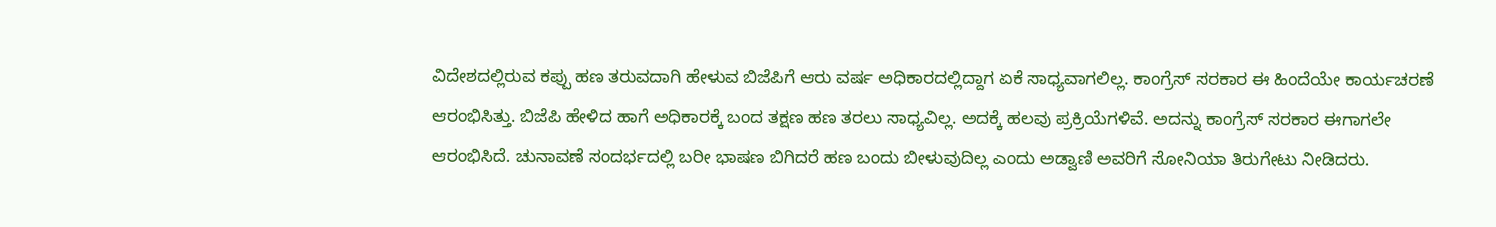ವಿದೇಶದಲ್ಲಿರುವ ಕಪ್ಪು ಹಣ ತರುವದಾಗಿ ಹೇಳುವ ಬಿಜೆಪಿಗೆ ಆರು ವರ್ಷ ಅಧಿಕಾರದಲ್ಲಿದ್ದಾಗ ಏಕೆ ಸಾಧ್ಯವಾಗಲಿಲ್ಲ. ಕಾಂಗ್ರೆಸ್ ಸರಕಾರ ಈ ಹಿಂದೆಯೇ ಕಾರ್ಯಚರಣೆ ಆರಂಭಿಸಿತ್ತು. ಬಿಜೆಪಿ ಹೇಳಿದ ಹಾಗೆ ಅಧಿಕಾರಕ್ಕೆ ಬಂದ ತಕ್ಷಣ ಹಣ ತರಲು ಸಾಧ್ಯವಿಲ್ಲ. ಅದಕ್ಕೆ ಹಲವು ಪ್ರಕ್ರಿಯೆಗಳಿವೆ. ಅದನ್ನು ಕಾಂಗ್ರೆಸ್ ಸರಕಾರ ಈಗಾಗಲೇ ಆರಂಭಿಸಿದೆ. ಚುನಾವಣೆ ಸಂದರ್ಭದಲ್ಲಿ ಬರೀ ಭಾಷಣ ಬಿಗಿದರೆ ಹಣ ಬಂದು ಬೀಳುವುದಿಲ್ಲ ಎಂದು ಅಡ್ವಾಣಿ ಅವರಿಗೆ ಸೋನಿಯಾ ತಿರುಗೇಟು ನೀಡಿದರು.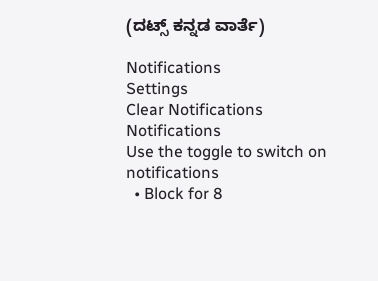(ದಟ್ಸ್ ಕನ್ನಡ ವಾರ್ತೆ)

Notifications
Settings
Clear Notifications
Notifications
Use the toggle to switch on notifications
  • Block for 8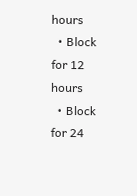hours
  • Block for 12 hours
  • Block for 24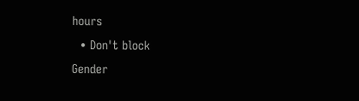hours
  • Don't block
Gender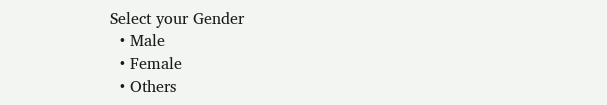Select your Gender
  • Male
  • Female
  • Others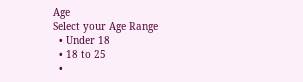Age
Select your Age Range
  • Under 18
  • 18 to 25
  •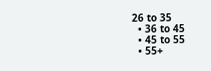26 to 35
  • 36 to 45
  • 45 to 55
  • 55+